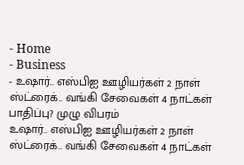- Home
- Business
- உஷார்.. எஸ்பிஐ ஊழியர்கள் 2 நாள் ஸ்ட்ரைக்.. வங்கி சேவைகள் 4 நாட்கள் பாதிப்பு? முழு விபரம்
உஷார்.. எஸ்பிஐ ஊழியர்கள் 2 நாள் ஸ்ட்ரைக்.. வங்கி சேவைகள் 4 நாட்கள்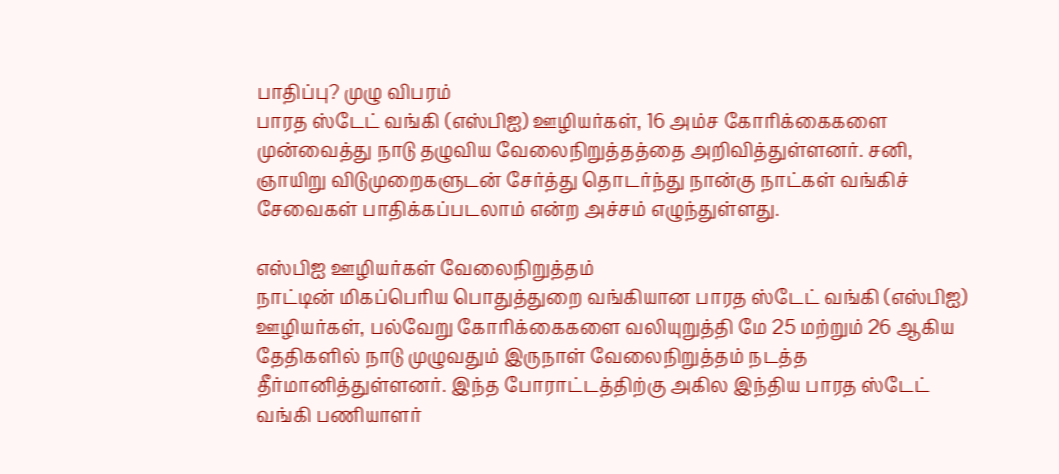பாதிப்பு? முழு விபரம்
பாரத ஸ்டேட் வங்கி (எஸ்பிஐ) ஊழியர்கள், 16 அம்ச கோரிக்கைகளை முன்வைத்து நாடு தழுவிய வேலைநிறுத்தத்தை அறிவித்துள்ளனர். சனி, ஞாயிறு விடுமுறைகளுடன் சேர்த்து தொடர்ந்து நான்கு நாட்கள் வங்கிச் சேவைகள் பாதிக்கப்படலாம் என்ற அச்சம் எழுந்துள்ளது.

எஸ்பிஐ ஊழியர்கள் வேலைநிறுத்தம்
நாட்டின் மிகப்பெரிய பொதுத்துறை வங்கியான பாரத ஸ்டேட் வங்கி (எஸ்பிஐ) ஊழியர்கள், பல்வேறு கோரிக்கைகளை வலியுறுத்தி மே 25 மற்றும் 26 ஆகிய தேதிகளில் நாடு முழுவதும் இருநாள் வேலைநிறுத்தம் நடத்த தீர்மானித்துள்ளனர். இந்த போராட்டத்திற்கு அகில இந்திய பாரத ஸ்டேட் வங்கி பணியாளர்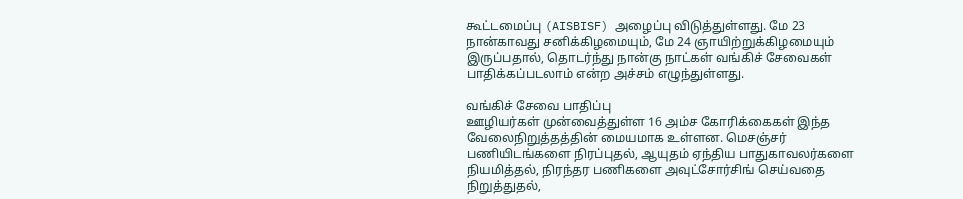கூட்டமைப்பு (AISBISF) அழைப்பு விடுத்துள்ளது. மே 23 நான்காவது சனிக்கிழமையும், மே 24 ஞாயிற்றுக்கிழமையும் இருப்பதால், தொடர்ந்து நான்கு நாட்கள் வங்கிச் சேவைகள் பாதிக்கப்படலாம் என்ற அச்சம் எழுந்துள்ளது.

வங்கிச் சேவை பாதிப்பு
ஊழியர்கள் முன்வைத்துள்ள 16 அம்ச கோரிக்கைகள் இந்த வேலைநிறுத்தத்தின் மையமாக உள்ளன. மெசஞ்சர் பணியிடங்களை நிரப்புதல், ஆயுதம் ஏந்திய பாதுகாவலர்களை நியமித்தல், நிரந்தர பணிகளை அவுட்சோர்சிங் செய்வதை நிறுத்துதல்,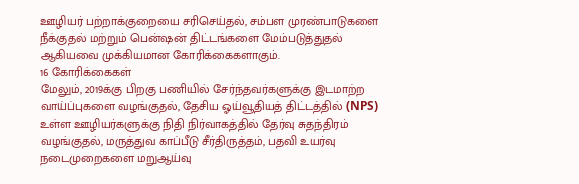ஊழியர் பற்றாக்குறையை சரிசெய்தல், சம்பள முரண்பாடுகளை நீக்குதல் மற்றும் பென்ஷன் திட்டங்களை மேம்படுத்துதல் ஆகியவை முக்கியமான கோரிக்கைகளாகும்.
16 கோரிக்கைகள்
மேலும், 2019க்கு பிறகு பணியில் சேர்ந்தவர்களுக்கு இடமாற்ற வாய்ப்புகளை வழங்குதல், தேசிய ஓய்வூதியத் திட்டத்தில் (NPS) உள்ள ஊழியர்களுக்கு நிதி நிர்வாகத்தில் தேர்வு சுதந்திரம் வழங்குதல், மருத்துவ காப்பீடு சீர்திருத்தம், பதவி உயர்வு நடைமுறைகளை மறுஆய்வு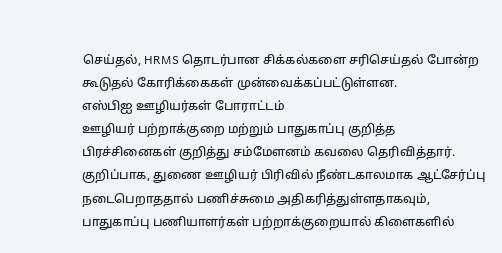செய்தல், HRMS தொடர்பான சிக்கல்களை சரிசெய்தல் போன்ற கூடுதல் கோரிக்கைகள் முன்வைக்கப்பட்டுள்ளன.
எஸ்பிஐ ஊழியர்கள் போராட்டம்
ஊழியர் பற்றாக்குறை மற்றும் பாதுகாப்பு குறித்த பிரச்சினைகள் குறித்து சம்மேளனம் கவலை தெரிவித்தார். குறிப்பாக, துணை ஊழியர் பிரிவில் நீண்டகாலமாக ஆட்சேர்ப்பு நடைபெறாததால் பணிச்சுமை அதிகரித்துள்ளதாகவும், பாதுகாப்பு பணியாளர்கள் பற்றாக்குறையால் கிளைகளில்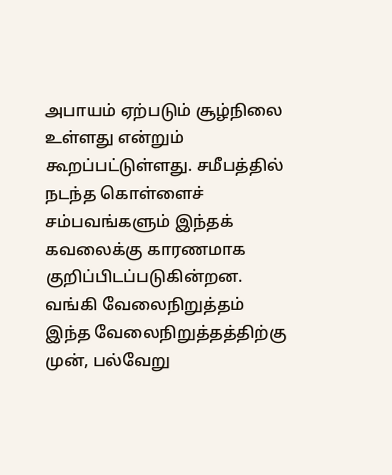அபாயம் ஏற்படும் சூழ்நிலை உள்ளது என்றும் கூறப்பட்டுள்ளது. சமீபத்தில் நடந்த கொள்ளைச் சம்பவங்களும் இந்தக் கவலைக்கு காரணமாக குறிப்பிடப்படுகின்றன.
வங்கி வேலைநிறுத்தம்
இந்த வேலைநிறுத்தத்திற்கு முன், பல்வேறு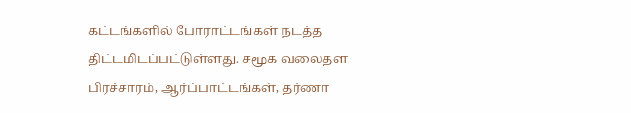கட்டங்களில் போராட்டங்கள் நடத்த திட்டமிடப்பட்டுள்ளது. சமூக வலைதள பிரச்சாரம், ஆர்ப்பாட்டங்கள், தர்ணா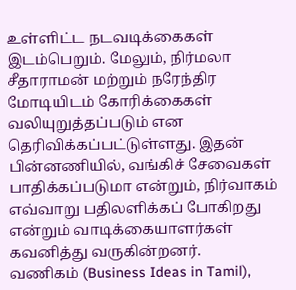உள்ளிட்ட நடவடிக்கைகள் இடம்பெறும். மேலும், நிர்மலா சீதாராமன் மற்றும் நரேந்திர மோடியிடம் கோரிக்கைகள் வலியுறுத்தப்படும் என தெரிவிக்கப்பட்டுள்ளது. இதன் பின்னணியில், வங்கிச் சேவைகள் பாதிக்கப்படுமா என்றும், நிர்வாகம் எவ்வாறு பதிலளிக்கப் போகிறது என்றும் வாடிக்கையாளர்கள் கவனித்து வருகின்றனர்.
வணிகம் (Business Ideas in Tamil),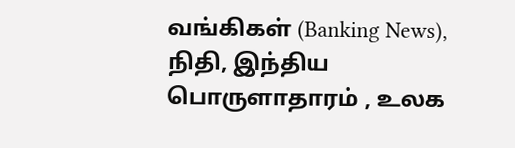வங்கிகள் (Banking News), நிதி, இந்திய பொருளாதாரம் , உலக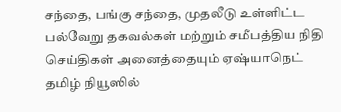சந்தை, பங்கு சந்தை, முதலீடு உள்ளிட்ட பல்வேறு தகவல்கள் மற்றும் சமீபத்திய நிதி செய்திகள் அனைத்தையும் ஏஷ்யாநெட் தமிழ் நியூஸில்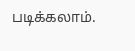படிக்கலாம்.